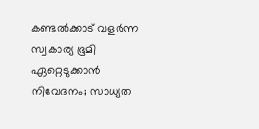കണ്ടല്‍ക്കാട് വളര്‍ന്ന സ്വകാര്യ ഭൂമി ഏറ്റെടുക്കാന്‍ നിവേദനം; സാധ്യത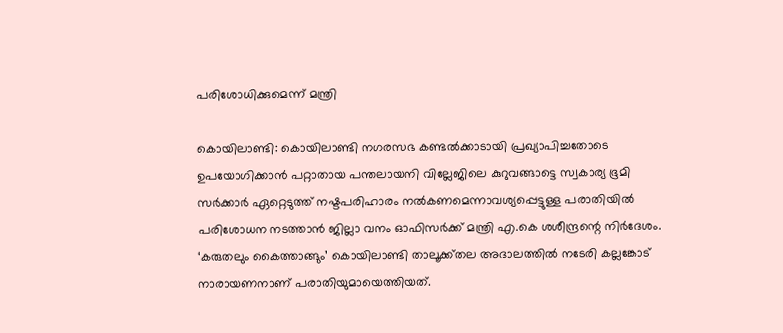പരിശോധിക്കുമെന്ന് മന്ത്രി

കൊയിലാണ്ടി: കൊയിലാണ്ടി നഗരസഭ കണ്ടല്‍ക്കാടായി പ്രഖ്യാപിച്ചതോടെ ഉപയോഗിക്കാന്‍ പറ്റാതായ പന്തലായനി വില്ലേജിലെ കുറുവങ്ങാട്ടെ സ്വകാര്യ ഭൂമി സര്‍ക്കാര്‍ ഏറ്റെടുത്ത് നഷ്ടപരിഹാരം നല്‍കണമെന്നാവശ്യപ്പെട്ടുള്ള പരാതിയില്‍ പരിശോധന നടത്താന്‍ ജില്ലാ വനം ഓഫിസര്‍ക്ക് മന്ത്രി എ.കെ ശശീന്ദ്രന്റെ നിര്‍ദേശം. ‘കരുതലും കൈത്താങ്ങും’ കൊയിലാണ്ടി താലൂക്ക്തല അദാലത്തില്‍ നടേരി കല്ലങ്കോട് നാരായണനാണ് പരാതിയുമായെത്തിയത്.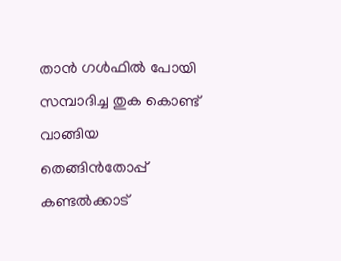താന്‍ ഗള്‍ഫില്‍ പോയി സമ്പാദിച്ച തുക കൊണ്ട് വാങ്ങിയ തെങ്ങിന്‍തോപ്പ് കണ്ടല്‍ക്കാട്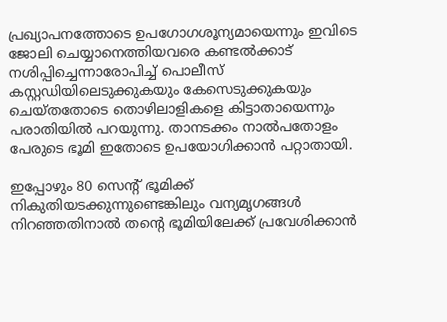പ്രഖ്യാപനത്തോടെ ഉപഗോഗശൂന്യമായെന്നും ഇവിടെ ജോലി ചെയ്യാനെത്തിയവരെ കണ്ടല്‍ക്കാട് നശിപ്പിച്ചെന്നാരോപിച്ച് പൊലീസ് കസ്റ്റഡിയിലെടുക്കുകയും കേസെടുക്കുകയും ചെയ്തതോടെ തൊഴിലാളികളെ കിട്ടാതായെന്നും പരാതിയില്‍ പറയുന്നു. താനടക്കം നാല്‍പതോളം പേരുടെ ഭൂമി ഇതോടെ ഉപയോഗിക്കാന്‍ പറ്റാതായി.

ഇപ്പോഴും 80 സെന്റ് ഭൂമിക്ക് നികുതിയടക്കുന്നുണ്ടെങ്കിലും വന്യമൃഗങ്ങള്‍ നിറഞ്ഞതിനാല്‍ തന്റെ ഭൂമിയിലേക്ക് പ്രവേശിക്കാന്‍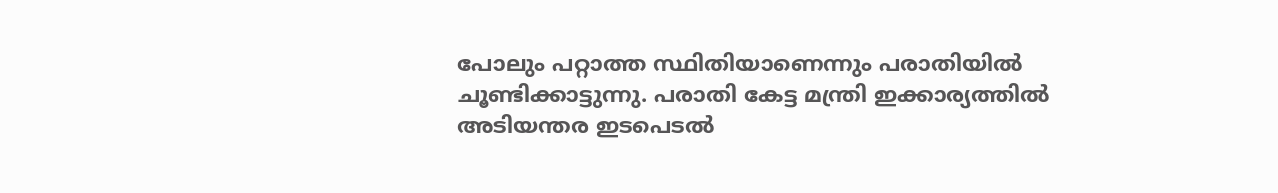പോലും പറ്റാത്ത സ്ഥിതിയാണെന്നും പരാതിയില്‍ ചൂണ്ടിക്കാട്ടുന്നു. പരാതി കേട്ട മന്ത്രി ഇക്കാര്യത്തില്‍ അടിയന്തര ഇടപെടല്‍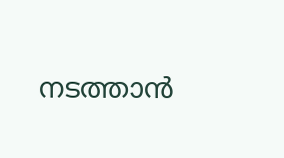നടത്താന്‍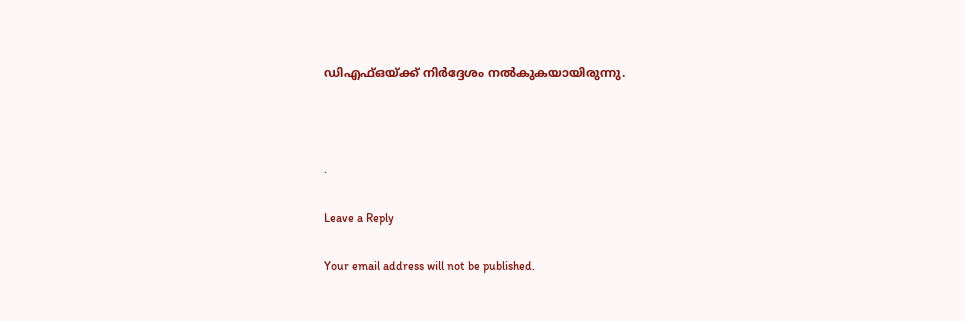ഡിഎഫ്ഒയ്ക്ക് നിര്‍ദ്ദേശം നല്‍കുകയായിരുന്നു.



.

Leave a Reply

Your email address will not be published.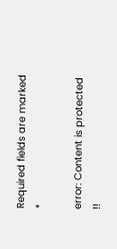Required fields are marked *

error: Content is protected !!